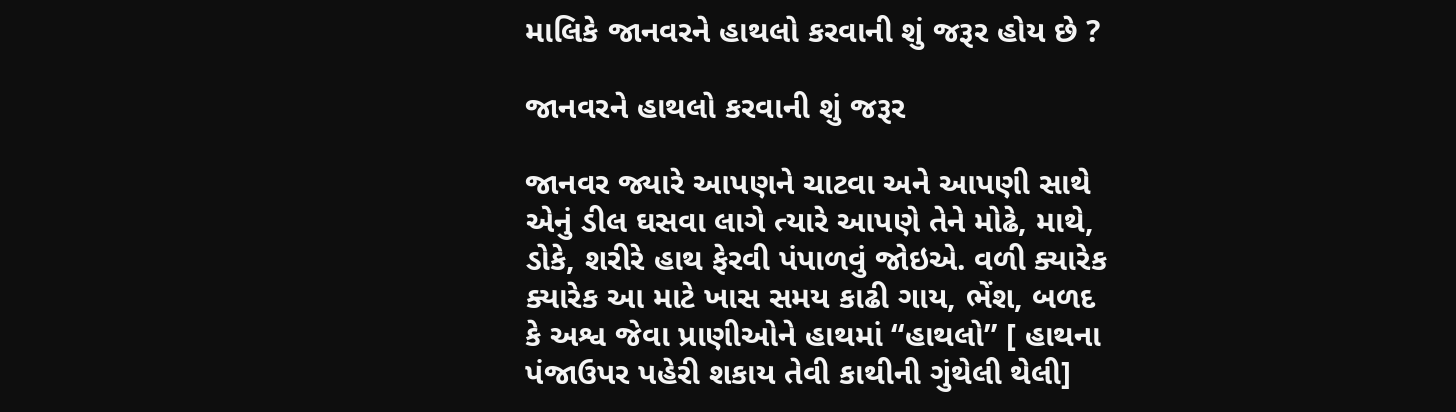માલિકે જાનવરને હાથલો કરવાની શું જરૂર હોય છે ?

જાનવરને હાથલો કરવાની શું જરૂર

જાનવર જ્યારે આપણને ચાટવા અને આપણી સાથે એનું ડીલ ઘસવા લાગે ત્યારે આપણે તેને મોઢે, માથે, ડોકે, શરીરે હાથ ફેરવી પંપાળવું જોઇએ. વળી ક્યારેક ક્યારેક આ માટે ખાસ સમય કાઢી ગાય, ભેંશ, બળદ કે અશ્વ જેવા પ્રાણીઓને હાથમાં “હાથલો” [ હાથના પંજાઉપર પહેરી શકાય તેવી કાથીની ગુંથેલી થેલી]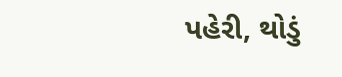પહેરી, થોડું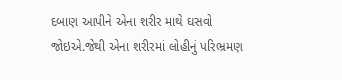દબાણ આપીને એના શરીર માથે ઘસવો જોઇએ.જેથી એના શરીરમાં લોહીનું પરિભ્રમણ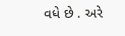વધે છે . અરે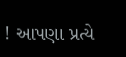! આપણા પ્રત્યે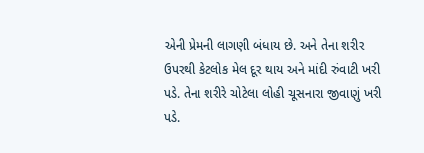એની પ્રેમની લાગણી બંધાય છે. અને તેના શરીર ઉપરથી કેટલોક મેલ દૂર થાય અને માંદી રુંવાટી ખરી પડે. તેના શરીરે ચોટેલા લોહી ચૂસનારા જીવાણું ખરી પડે.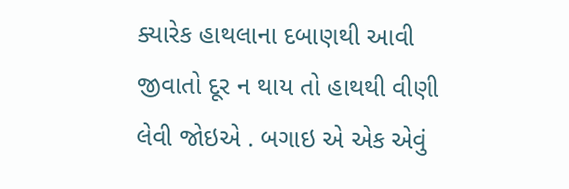ક્યારેક હાથલાના દબાણથી આવી જીવાતો દૂર ન થાય તો હાથથી વીણી લેવી જોઇએ . બગાઇ એ એક એવું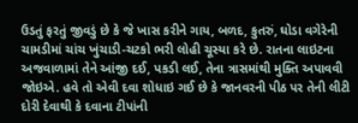ઉડતું ફરતું જીવડું છે કે જે ખાસ કરીને ગાય, બળદ, કુતરું, ઘોડા વગેરેની ચામડીમાં ચાંચ ખુંચાડી-ચટકો ભરી લોહી ચૂસ્યા કરે છે. રાતના લાઇટના અજવાળામાં તેને આંજી દઈ, પકડી લઈ, તેના ત્રાસમાંથી મુક્તિ અપાવવી જોઇએ. હવે તો એવી દવા શોધાઇ ગઈ છે કે જાનવરની પીઠ પર તેની લીટી દોરી દેવાથી કે દવાના ટીપાંની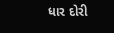ધાર દોરી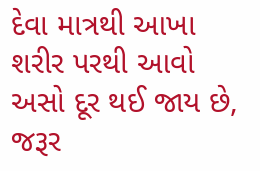દેવા માત્રથી આખા શરીર પરથી આવો અસો દૂર થઈ જાય છે, જરૂર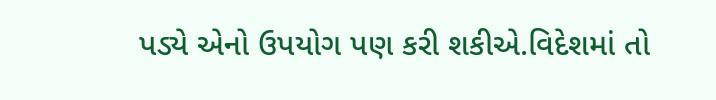પડ્યે એનો ઉપયોગ પણ કરી શકીએ.વિદેશમાં તો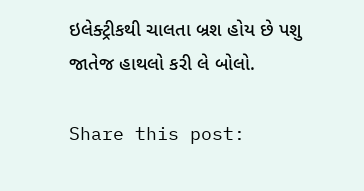ઇલેક્ટ્રીકથી ચાલતા બ્રશ હોય છે પશુ જાતેજ હાથલો કરી લે બોલો.

Share this post: